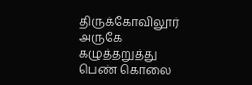திருக்கோவிலூர் அருகே கழுத்தறுத்து பெண் கொலை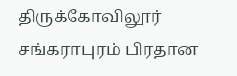திருக்கோவிலூர் சங்கராபுரம் பிரதான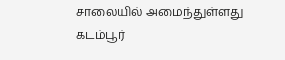சாலையில் அமைந்துள்ளது கடம்பூர்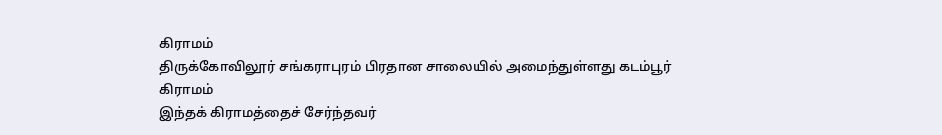கிராமம்
திருக்கோவிலூர் சங்கராபுரம் பிரதான சாலையில் அமைந்துள்ளது கடம்பூர் கிராமம்
இந்தக் கிராமத்தைச் சேர்ந்தவர்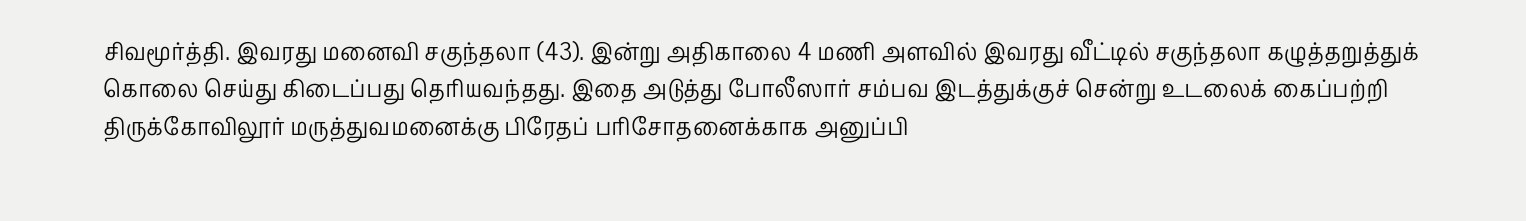சிவமூர்த்தி. இவரது மனைவி சகுந்தலா (43). இன்று அதிகாலை 4 மணி அளவில் இவரது வீட்டில் சகுந்தலா கழுத்தறுத்துக் கொலை செய்து கிடைப்பது தெரியவந்தது. இதை அடுத்து போலீஸார் சம்பவ இடத்துக்குச் சென்று உடலைக் கைப்பற்றி திருக்கோவிலூர் மருத்துவமனைக்கு பிரேதப் பரிசோதனைக்காக அனுப்பி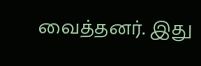வைத்தனர். இது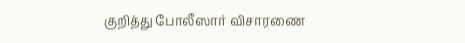குறித்து போலீஸார் விசாரணை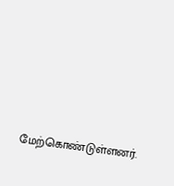மேற்கொண்டுள்ளனர்.